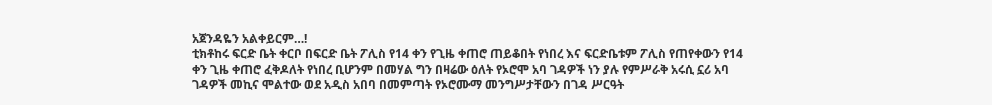አጀንዳዬን አልቀይርም…!
ቲክቶከሩ ፍርድ ቤት ቀርቦ በፍርድ ቤት ፖሊስ የ14 ቀን የጊዜ ቀጠሮ ጠይቆበት የነበረ እና ፍርድቤቱም ፖሊስ የጠየቀውን የ14 ቀን ጊዜ ቀጠሮ ፈቅዶለት የነበረ ቢሆንም በመሃል ግን በዛሬው ዕለት የኦሮሞ አባ ገዳዎች ነን ያሉ የምሥራቅ አሩሲ ኗሪ አባ ገዳዎች መኪና ሞልተው ወደ አዲስ አበባ በመምጣት የኦሮሙማ መንግሥታቸውን በገዳ ሥርዓት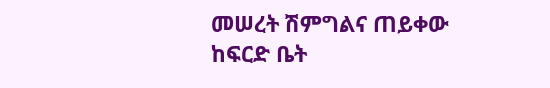መሠረት ሽምግልና ጠይቀው ከፍርድ ቤት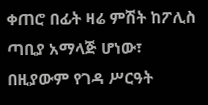ቀጠሮ በፊት ዛሬ ምሽት ከፖሊስ ጣቢያ አማላጅ ሆነው፣ በዚያውም የገዳ ሥርዓት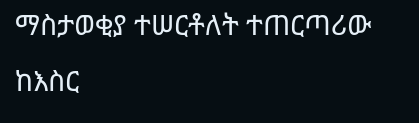ማስታወቂያ ተሠርቶለት ተጠርጣሪው ከእስር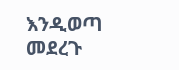እንዲወጣ መደረጉ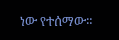ነው የተሰማው።